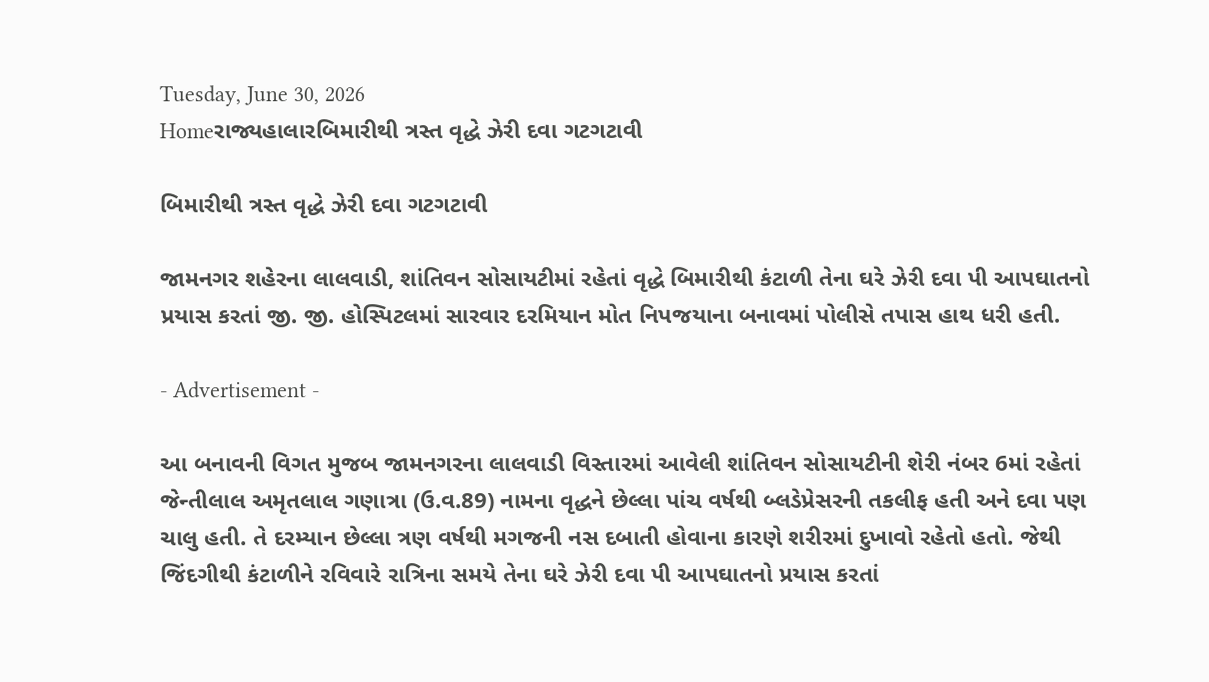Tuesday, June 30, 2026
Homeરાજ્યહાલારબિમારીથી ત્રસ્ત વૃદ્ધે ઝેરી દવા ગટગટાવી

બિમારીથી ત્રસ્ત વૃદ્ધે ઝેરી દવા ગટગટાવી

જામનગર શહેરના લાલવાડી, શાંતિવન સોસાયટીમાં રહેતાં વૃદ્ધે બિમારીથી કંટાળી તેના ઘરે ઝેરી દવા પી આપઘાતનો પ્રયાસ કરતાં જી. જી. હોસ્પિટલમાં સારવાર દરમિયાન મોત નિપજયાના બનાવમાં પોલીસે તપાસ હાથ ધરી હતી.

- Advertisement -

આ બનાવની વિગત મુજબ જામનગરના લાલવાડી વિસ્તારમાં આવેલી શાંતિવન સોસાયટીની શેરી નંબર 6માં રહેતાં જેન્તીલાલ અમૃતલાલ ગણાત્રા (ઉ.વ.89) નામના વૃદ્ધને છેલ્લા પાંચ વર્ષથી બ્લડેપ્રેસરની તકલીફ હતી અને દવા પણ ચાલુ હતી. તે દરમ્યાન છેલ્લા ત્રણ વર્ષથી મગજની નસ દબાતી હોવાના કારણે શરીરમાં દુખાવો રહેતો હતો. જેથી જિંદગીથી કંટાળીને રવિવારે રાત્રિના સમયે તેના ઘરે ઝેરી દવા પી આપઘાતનો પ્રયાસ કરતાં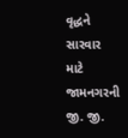વૃદ્ધને સારવાર માટે જામનગરની જી. જી.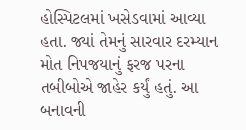હોસ્પિટલમાં ખસેડવામાં આવ્યા હતા. જ્યાં તેમનું સારવાર દરમ્યાન મોત નિપજયાનું ફરજ પરના તબીબોએ જાહેર કર્યું હતું. આ બનાવની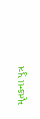મૃતકના પુત્ર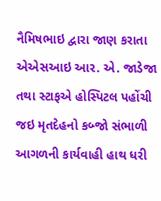નૈમિષભાઇ દ્વારા જાણ કરાતા એએસઆઇ આર. એ. જાડેજા તથા સ્ટાફએ હોસ્પિટલ પહોંચી જઇ મૃતદેહનો કબ્જો સંભાળી આગળની કાર્યવાહી હાથ ધરી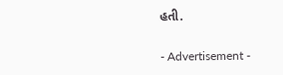હતી.

- Advertisement -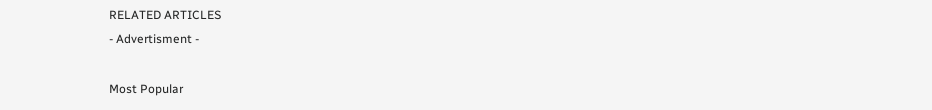RELATED ARTICLES
- Advertisment -

Most Popular